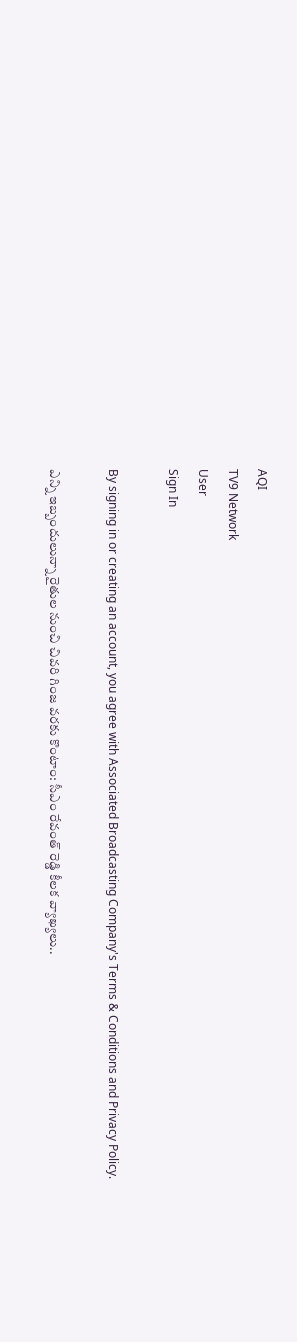AQI
TV9 Network
User
Sign In

By signing in or creating an account, you agree with Associated Broadcasting Company's Terms & Conditions and Privacy Policy.

ఎన్ని ఇబ్బందులున్నా రైతుల నుంచి చివరి గింజ వరకు కొంటాం: సీఎం రేవంత్ రెడ్డి కీలక వ్యాఖ్యలు..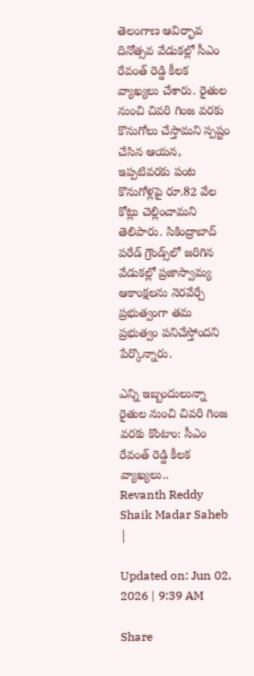తెలంగాణ ఆవిర్భావ దినోత్సవ వేడుకల్లో సీఎం రేవంత్ రెడ్డి కీలక వ్యాఖ్యలు చేశారు. రైతుల నుంచి చివరి గింజ వరకు కొనుగోలు చేస్తామని స్పష్టం చేసిన ఆయన, ఇప్పటివరకు పంట కొనుగోళ్లపై రూ.82 వేల కోట్లు చెల్లించామని తెలిపారు. సికింద్రాబాద్ పరేడ్ గ్రౌండ్స్‌లో జరిగిన వేడుకల్లో ప్రజాస్వామ్య ఆకాంక్షలను నెరవేర్చే ప్రభుత్వంగా తమ ప్రభుత్వం పనిచేస్తోందని పేర్కొన్నారు.

ఎన్ని ఇబ్బందులున్నా రైతుల నుంచి చివరి గింజ వరకు కొంటాం: సీఎం రేవంత్ రెడ్డి కీలక వ్యాఖ్యలు..
Revanth Reddy
Shaik Madar Saheb
|

Updated on: Jun 02, 2026 | 9:39 AM

Share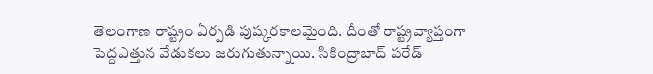తెలంగాణ రాష్ట్రం ఏర్పడి పుష్కరకాలమైంది. దీంతో రాష్ట్రవ్యాప్తంగా పెద్దఎత్తున వేడుకలు జరుగుతున్నాయి. సికింద్రాబాద్‌ పరేడ్‌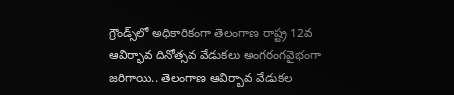గ్రౌండ్స్‌లో అధికారికంగా తెలంగాణ రాష్ట్ర 12వ ఆవిర్భావ దినోత్సవ వేడుకలు అంగరంగవైభంగా జరిగాయి.. తెలంగాణ ఆవిర్బావ వేడుకల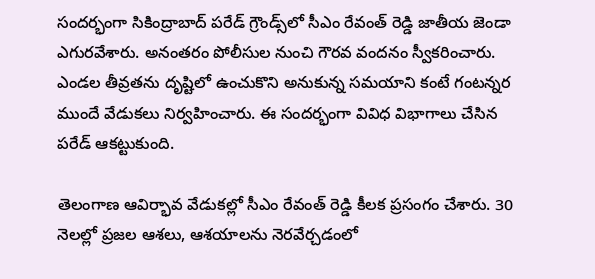సందర్భంగా సికింద్రాబాద్ పరేడ్‌ గ్రౌండ్స్‌‌లో సీఎం రేవంత్ రెడ్డి జాతీయ జెండా ఎగురవేశారు. అనంతరం పోలీసుల నుంచి గౌరవ వందనం స్వీకరించారు. ఎండల తీవ్రతను దృష్టిలో ఉంచుకొని అనుకున్న సమయాని కంటే గంటన్నర ముందే వేడుకలు నిర్వహించారు. ఈ సందర్భంగా వివిధ విభాగాలు చేసిన పరేడ్ ఆకట్టుకుంది.

తెలంగాణ ఆవిర్భావ వేడుకల్లో సీఎం రేవంత్ రెడ్డి కీలక ప్రసంగం చేశారు. 30 నెలల్లో ప్రజల ఆశలు, ఆశయాలను నెరవేర్చడంలో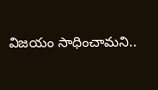విజయం సాధించామని..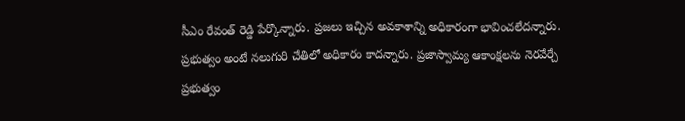సీఎం రేవంత్‌ రెడ్డి పేర్కొన్నారు. ప్రజలు ఇచ్చిన అవకాశాన్ని అధికారంగా భావించలేదన్నారు. ప్రభుత్వం అంటే నలుగురి చేతిలో అధికారం కాదన్నారు. ప్రజాస్వామ్య ఆకాంక్షలను నెరవేర్చే ప్రభుత్వం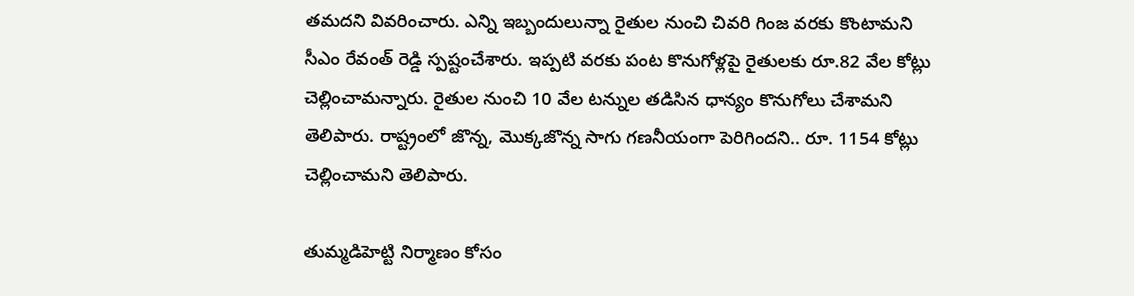తమదని వివరించారు. ఎన్ని ఇబ్బందులున్నా రైతుల నుంచి చివరి గింజ వరకు కొంటామని సీఎం రేవంత్‌ రెడ్డి స్పష్టంచేశారు. ఇప్పటి వరకు పంట కొనుగోళ్లపై రైతులకు రూ.82 వేల కోట్లు చెల్లించామన్నారు. రైతుల నుంచి 10 వేల టన్నుల తడిసిన ధాన్యం కొనుగోలు చేశామని తెలిపారు. రాష్ట్రంలో జొన్న, మొక్కజొన్న సాగు గణనీయంగా పెరిగిందని.. రూ. 1154 కోట్లు చెల్లించామని తెలిపారు.

తుమ్మడిహెట్టి నిర్మాణం కోసం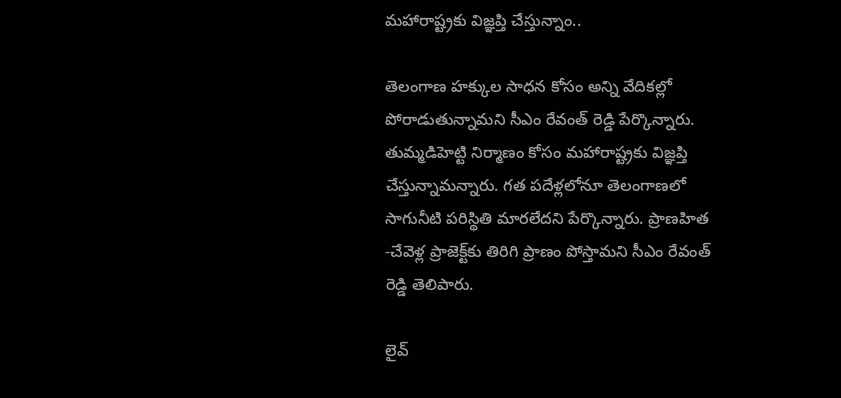మహారాష్ట్రకు విజ్ఞప్తి చేస్తున్నాం..

తెలంగాణ హక్కుల సాధన కోసం అన్ని వేదికల్లో పోరాడుతున్నామని సీఎం రేవంత్ రెడ్డి పేర్కొన్నారు. తుమ్మడిహెట్టి నిర్మాణం కోసం మహారాష్ట్రకు విజ్ఞప్తి చేస్తున్నామన్నారు. గత పదేళ్లలోనూ తెలంగాణలో సాగునీటి పరిస్థితి మారలేదని పేర్కొన్నారు. ప్రాణహిత -చేవెళ్ల ప్రాజెక్ట్‌కు తిరిగి ప్రాణం పోస్తామని సీఎం రేవంత్ రెడ్డి తెలిపారు.

లైవ్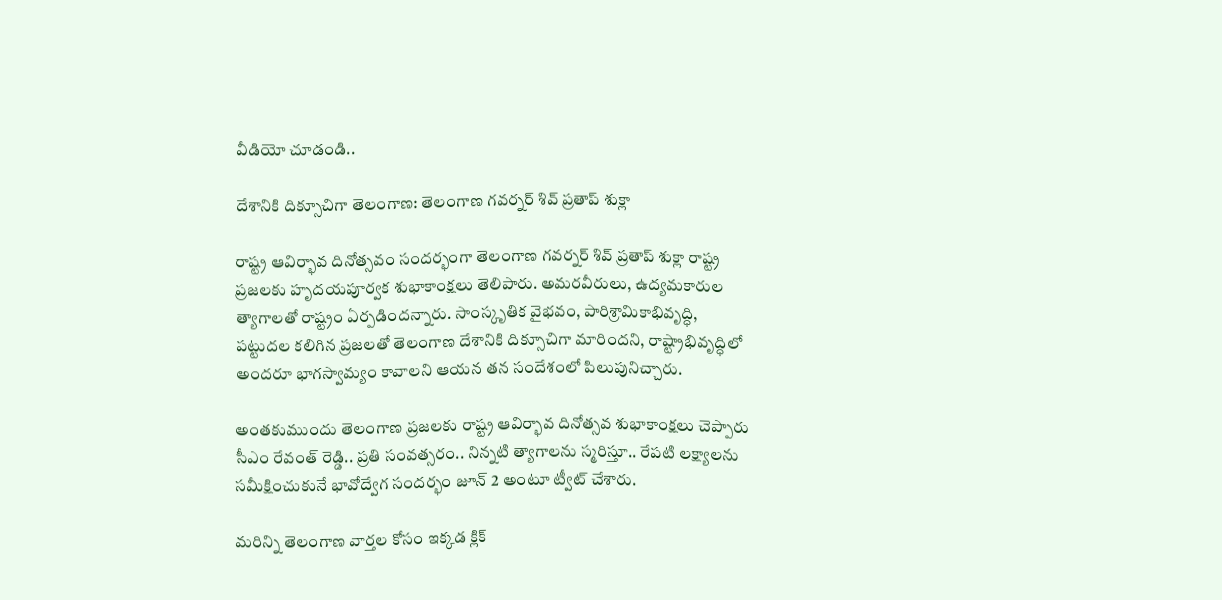వీడియో చూడండి..

దేశానికి దిక్సూచిగా తెలంగాణ: తెలంగాణ గవర్నర్‌ శివ్‌ ప్రతాప్‌ శుక్లా

రాష్ట్ర ఆవిర్భావ దినోత్సవం సందర్భంగా తెలంగాణ గవర్నర్‌ శివ్‌ ప్రతాప్‌ శుక్లా రాష్ట్ర ప్రజలకు హృదయపూర్వక శుభాకాంక్షలు తెలిపారు. అమరవీరులు, ఉద్యమకారుల త్యాగాలతో రాష్ట్రం ఏర్పడిందన్నారు. సాంస్కృతిక వైభవం, పారిశ్రామికాభివృద్ధి, పట్టుదల కలిగిన ప్రజలతో తెలంగాణ దేశానికి దిక్సూచిగా మారిందని, రాష్ట్రాభివృద్ధిలో అందరూ భాగస్వామ్యం కావాలని ఆయన తన సందేశంలో పిలుపునిచ్చారు.

అంతకుముందు తెలంగాణ ప్రజలకు రాష్ట్ర ఆవిర్భావ దినోత్సవ శుభాకాంక్షలు చెప్పారు సీఎం రేవంత్ రెడ్డి.. ప్రతి సంవత్సరం.. నిన్నటి త్యాగాలను స్మరిస్తూ.. రేపటి లక్ష్యాలను సమీక్షించుకునే భావోద్వేగ సందర్భం జూన్ 2 అంటూ ట్వీట్ చేశారు.

మరిన్ని తెలంగాణ వార్తల కోసం ఇక్కడ క్లిక్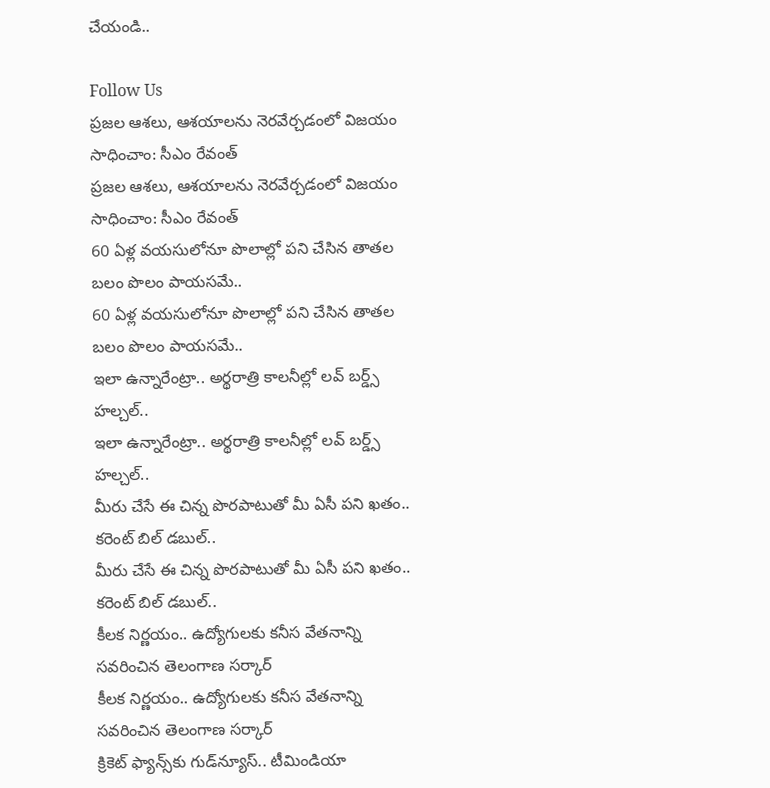చేయండి..

Follow Us
ప్రజల ఆశలు, ఆశయాలను నెరవేర్చడంలో విజయం సాధించాం: సీఎం రేవంత్
ప్రజల ఆశలు, ఆశయాలను నెరవేర్చడంలో విజయం సాధించాం: సీఎం రేవంత్
60 ఏళ్ల వయసులోనూ పొలాల్లో పని చేసిన తాతల బలం పొలం పాయసమే..
60 ఏళ్ల వయసులోనూ పొలాల్లో పని చేసిన తాతల బలం పొలం పాయసమే..
ఇలా ఉన్నారేంట్రా.. అర్థరాత్రి కాలనీల్లో లవ్ బర్డ్స్ హల్చల్..
ఇలా ఉన్నారేంట్రా.. అర్థరాత్రి కాలనీల్లో లవ్ బర్డ్స్ హల్చల్..
మీరు చేసే ఈ చిన్న పొరపాటుతో మీ ఏసీ పని ఖతం.. కరెంట్ బిల్ డబుల్..
మీరు చేసే ఈ చిన్న పొరపాటుతో మీ ఏసీ పని ఖతం.. కరెంట్ బిల్ డబుల్..
కీలక నిర్ణయం.. ఉద్యోగులకు కనీస వేతనాన్ని సవరించిన తెలంగాణ సర్కార్
కీలక నిర్ణయం.. ఉద్యోగులకు కనీస వేతనాన్ని సవరించిన తెలంగాణ సర్కార్
క్రికెట్ ఫ్యాన్స్‌కు గుడ్‌న్యూస్.. టీమిండియా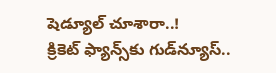షెడ్యూల్ చూశారా..!
క్రికెట్ ఫ్యాన్స్‌కు గుడ్‌న్యూస్..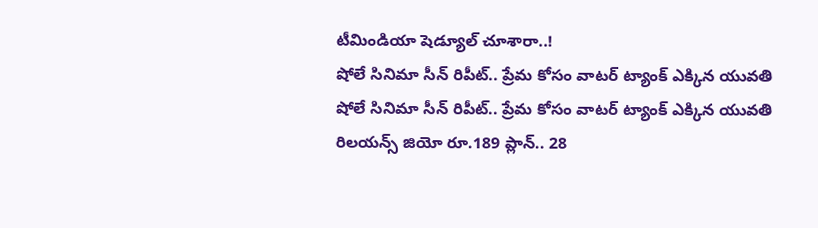టీమిండియా షెడ్యూల్ చూశారా..!
షోలే సినిమా సీన్ రిపీట్.. ప్రేమ కోసం వాటర్ ట్యాంక్ ఎక్కిన యువతి
షోలే సినిమా సీన్ రిపీట్.. ప్రేమ కోసం వాటర్ ట్యాంక్ ఎక్కిన యువతి
రిలయన్స్ జియో రూ.189 ప్లాన్.. 28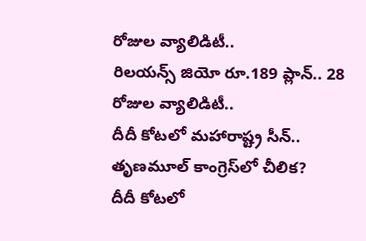రోజుల వ్యాలిడిటీ..
రిలయన్స్ జియో రూ.189 ప్లాన్.. 28 రోజుల వ్యాలిడిటీ..
దీదీ కోటలో మహారాష్ట్ర సీన్.. తృణమూల్ కాంగ్రెస్‌లో చీలిక?
దీదీ కోటలో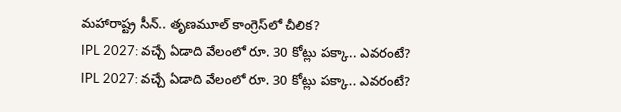మహారాష్ట్ర సీన్.. తృణమూల్ కాంగ్రెస్‌లో చీలిక?
IPL 2027: వచ్చే ఏడాది వేలంలో రూ. 30 కోట్లు పక్కా.. ఎవరంటే?
IPL 2027: వచ్చే ఏడాది వేలంలో రూ. 30 కోట్లు పక్కా.. ఎవరంటే?